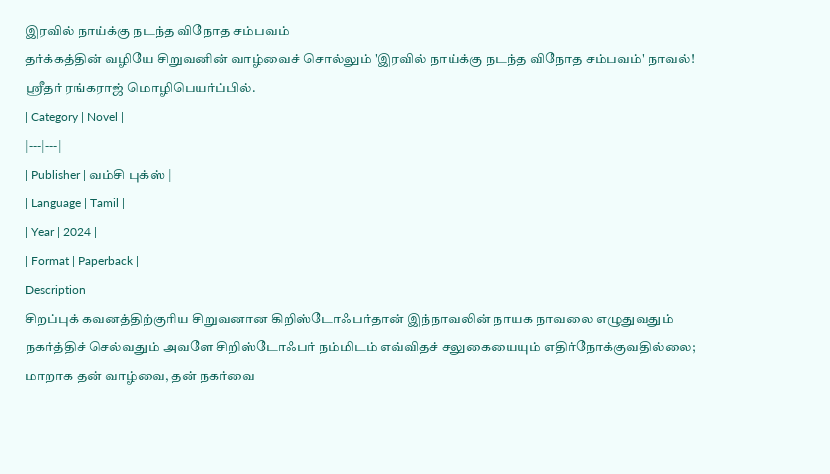இரவில் நாய்க்கு நடந்த விநோத சம்பவம்
தர்க்கத்தின் வழியே சிறுவனின் வாழ்வைச் சொல்லும் 'இரவில் நாய்க்கு நடந்த விநோத சம்பவம்' நாவல்! ஸ்ரீதர் ரங்கராஜ் மொழிபெயர்ப்பில்.
| Category | Novel |
|---|---|
| Publisher | வம்சி புக்ஸ் |
| Language | Tamil |
| Year | 2024 |
| Format | Paperback |
Description
சிறப்புக் கவனத்திற்குரிய சிறுவனான கிறிஸ்டோஃபர்தான் இந்நாவலின் நாயக நாவலை எழுதுவதும் நகர்த்திச் செல்வதும் அவளே சிறிஸ்டோஃபர் நம்மிடம் எவ்விதச் சலுகையையும் எதிர்நோக்குவதில்லை; மாறாக தன் வாழ்வை, தன் நகர்வை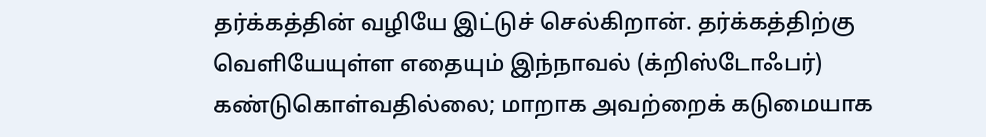தர்க்கத்தின் வழியே இட்டுச் செல்கிறான். தர்க்கத்திற்கு வெளியேயுள்ள எதையும் இந்நாவல் (க்றிஸ்டோஃபர்) கண்டுகொள்வதில்லை; மாறாக அவற்றைக் கடுமையாக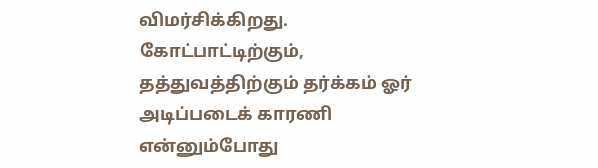விமர்சிக்கிறது. கோட்பாட்டிற்கும், தத்துவத்திற்கும் தர்க்கம் ஓர் அடிப்படைக் காரணி என்னும்போது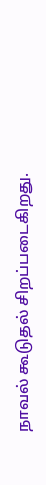நாவல் கூடுதல் சிறப்படைகிறது.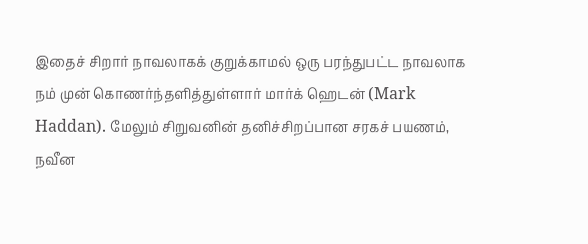இதைச் சிறார் நாவலாகக் குறுக்காமல் ஒரு பரந்துபட்ட நாவலாக நம் முன் கொணர்ந்தளித்துள்ளார் மார்க் ஹெடன் (Mark Haddan). மேலும் சிறுவனின் தனிச்சிறப்பான சரகச் பயணம், நவீன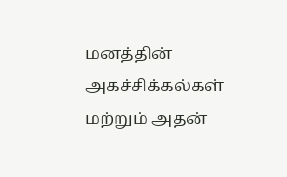மனத்தின் அகச்சிக்கல்கள் மற்றும் அதன்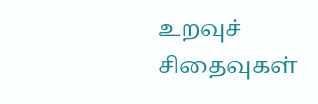உறவுச் சிதைவுகள்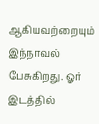ஆகியவற்றையும் இந்நாவல் பேசுகிறது. ஓர் இடத்தில்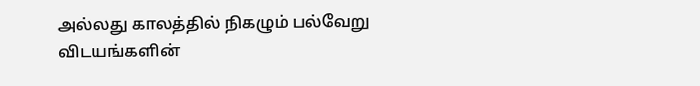அல்லது காலத்தில் நிகழும் பல்வேறு விடயங்களின்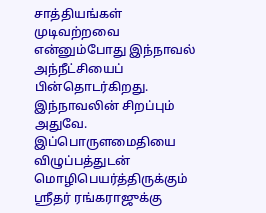சாத்தியங்கள் முடிவற்றவை என்னும்போது இந்நாவல் அந்நீட்சியைப் பின்தொடர்கிறது. இந்நாவலின் சிறப்பும் அதுவே. இப்பொருளமைதியை விழுப்பத்துடன் மொழிபெயர்த்திருக்கும் ஸ்ரீதர் ரங்கராஜுக்கு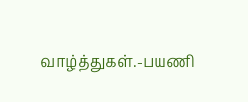வாழ்த்துகள்.-பயணி